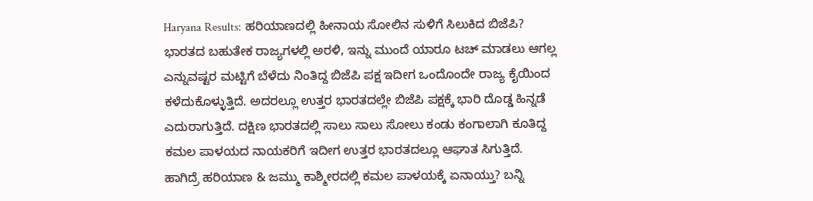Haryana Results: ಹರಿಯಾಣದಲ್ಲಿ ಹೀನಾಯ ಸೋಲಿನ ಸುಳಿಗೆ ಸಿಲುಕಿದ ಬಿಜೆಪಿ?
ಭಾರತದ ಬಹುತೇಕ ರಾಜ್ಯಗಳಲ್ಲಿ ಅರಳಿ, ಇನ್ನು ಮುಂದೆ ಯಾರೂ ಟಚ್ ಮಾಡಲು ಆಗಲ್ಲ ಎನ್ನುವಷ್ಟರ ಮಟ್ಟಿಗೆ ಬೆಳೆದು ನಿಂತಿದ್ದ ಬಿಜೆಪಿ ಪಕ್ಷ ಇದೀಗ ಒಂದೊಂದೇ ರಾಜ್ಯ ಕೈಯಿಂದ ಕಳೆದುಕೊಳ್ಳುತ್ತಿದೆ. ಅದರಲ್ಲೂ ಉತ್ತರ ಭಾರತದಲ್ಲೇ ಬಿಜೆಪಿ ಪಕ್ಷಕ್ಕೆ ಭಾರಿ ದೊಡ್ಡ ಹಿನ್ನಡೆ ಎದುರಾಗುತ್ತಿದೆ. ದಕ್ಷಿಣ ಭಾರತದಲ್ಲಿ ಸಾಲು ಸಾಲು ಸೋಲು ಕಂಡು ಕಂಗಾಲಾಗಿ ಕೂತಿದ್ದ ಕಮಲ ಪಾಳಯದ ನಾಯಕರಿಗೆ ಇದೀಗ ಉತ್ತರ ಭಾರತದಲ್ಲೂ ಆಘಾತ ಸಿಗುತ್ತಿದೆ. ಹಾಗಿದ್ರೆ ಹರಿಯಾಣ & ಜಮ್ಮು ಕಾಶ್ಮೀರದಲ್ಲಿ ಕಮಲ ಪಾಳಯಕ್ಕೆ ಏನಾಯ್ತು? ಬನ್ನಿ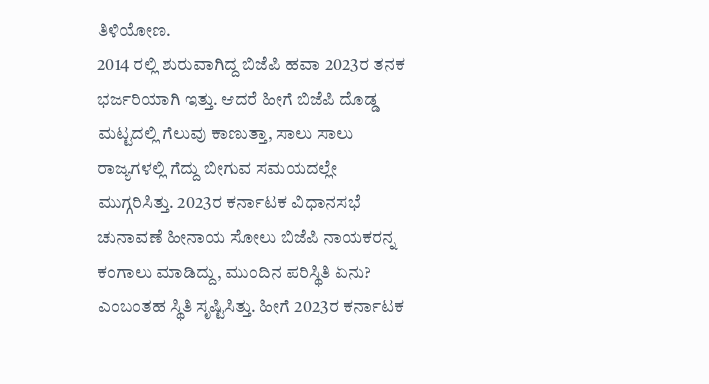ತಿಳಿಯೋಣ.
2014 ರಲ್ಲಿ ಶುರುವಾಗಿದ್ದ ಬಿಜೆಪಿ ಹವಾ 2023ರ ತನಕ ಭರ್ಜರಿಯಾಗಿ ಇತ್ತು. ಆದರೆ ಹೀಗೆ ಬಿಜೆಪಿ ದೊಡ್ಡ ಮಟ್ಟದಲ್ಲಿ ಗೆಲುವು ಕಾಣುತ್ತಾ, ಸಾಲು ಸಾಲು ರಾಜ್ಯಗಳಲ್ಲಿ ಗೆದ್ದು ಬೀಗುವ ಸಮಯದಲ್ಲೇ ಮುಗ್ಗರಿಸಿತ್ತು. 2023ರ ಕರ್ನಾಟಕ ವಿಧಾನಸಭೆ ಚುನಾವಣೆ ಹೀನಾಯ ಸೋಲು ಬಿಜೆಪಿ ನಾಯಕರನ್ನ ಕಂಗಾಲು ಮಾಡಿದ್ದು, ಮುಂದಿನ ಪರಿಸ್ಥಿತಿ ಏನು? ಎಂಬಂತಹ ಸ್ಥಿತಿ ಸೃಷ್ಟಿಸಿತ್ತು. ಹೀಗೆ 2023ರ ಕರ್ನಾಟಕ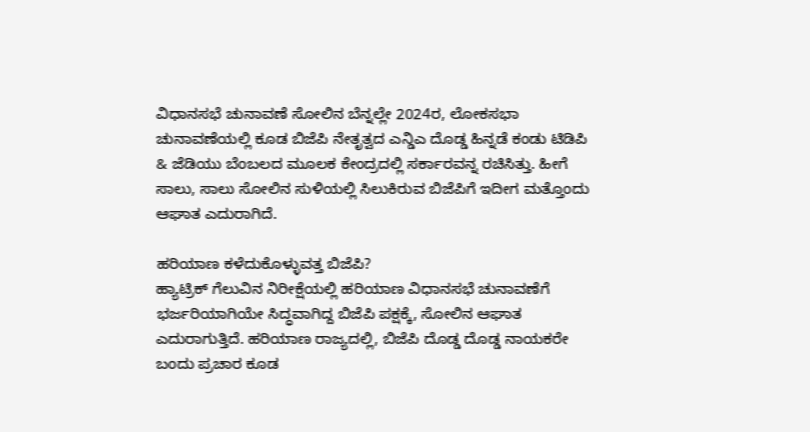ವಿಧಾನಸಭೆ ಚುನಾವಣೆ ಸೋಲಿನ ಬೆನ್ನಲ್ಲೇ 2024ರ, ಲೋಕಸಭಾ ಚುನಾವಣೆಯಲ್ಲಿ ಕೂಡ ಬಿಜೆಪಿ ನೇತೃತ್ವದ ಎನ್ಡಿಎ ದೊಡ್ಡ ಹಿನ್ನಡೆ ಕಂಡು ಟಿಡಿಪಿ & ಜೆಡಿಯು ಬೆಂಬಲದ ಮೂಲಕ ಕೇಂದ್ರದಲ್ಲಿ ಸರ್ಕಾರವನ್ನ ರಚಿಸಿತ್ತು. ಹೀಗೆ ಸಾಲು, ಸಾಲು ಸೋಲಿನ ಸುಳಿಯಲ್ಲಿ ಸಿಲುಕಿರುವ ಬಿಜೆಪಿಗೆ ಇದೀಗ ಮತ್ತೊಂದು ಆಘಾತ ಎದುರಾಗಿದೆ.

ಹರಿಯಾಣ ಕಳೆದುಕೊಳ್ಳುವತ್ತ ಬಿಜೆಪಿ?
ಹ್ಯಾಟ್ರಿಕ್ ಗೆಲುವಿನ ನಿರೀಕ್ಷೆಯಲ್ಲಿ ಹರಿಯಾಣ ವಿಧಾನಸಭೆ ಚುನಾವಣೆಗೆ ಭರ್ಜರಿಯಾಗಿಯೇ ಸಿದ್ಧವಾಗಿದ್ದ ಬಿಜೆಪಿ ಪಕ್ಷಕ್ಕೆ, ಸೋಲಿನ ಆಘಾತ ಎದುರಾಗುತ್ತಿದೆ. ಹರಿಯಾಣ ರಾಜ್ಯದಲ್ಲಿ, ಬಿಜೆಪಿ ದೊಡ್ಡ ದೊಡ್ಡ ನಾಯಕರೇ ಬಂದು ಪ್ರಚಾರ ಕೂಡ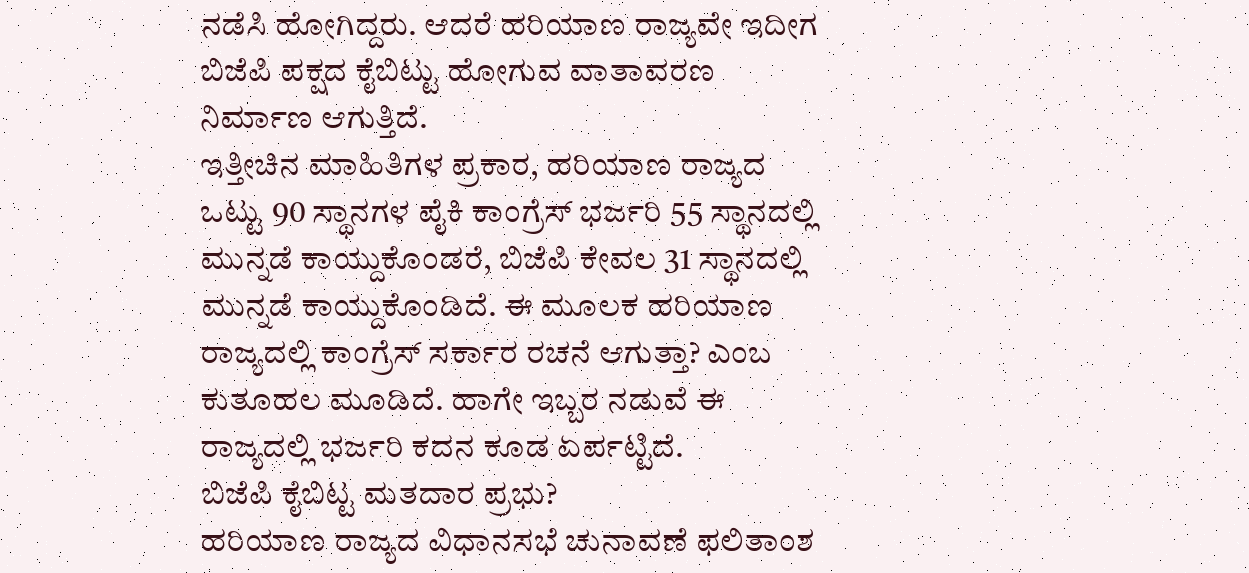ನಡೆಸಿ ಹೋಗಿದ್ದರು. ಆದರೆ ಹರಿಯಾಣ ರಾಜ್ಯವೇ ಇದೀಗ ಬಿಜೆಪಿ ಪಕ್ಷದ ಕೈಬಿಟ್ಟು ಹೋಗುವ ವಾತಾವರಣ ನಿರ್ಮಾಣ ಆಗುತ್ತಿದೆ.
ಇತ್ತೀಚಿನ ಮಾಹಿತಿಗಳ ಪ್ರಕಾರ, ಹರಿಯಾಣ ರಾಜ್ಯದ ಒಟ್ಟು 90 ಸ್ಥಾನಗಳ ಪೈಕಿ ಕಾಂಗ್ರೆಸ್ ಭರ್ಜರಿ 55 ಸ್ಥಾನದಲ್ಲಿ ಮುನ್ನಡೆ ಕಾಯ್ದುಕೊಂಡರೆ, ಬಿಜೆಪಿ ಕೇವಲ 31 ಸ್ಥಾನದಲ್ಲಿ ಮುನ್ನಡೆ ಕಾಯ್ದುಕೊಂಡಿದೆ. ಈ ಮೂಲಕ ಹರಿಯಾಣ ರಾಜ್ಯದಲ್ಲಿ ಕಾಂಗ್ರೆಸ್ ಸರ್ಕಾರ ರಚನೆ ಆಗುತ್ತಾ? ಎಂಬ ಕುತೂಹಲ ಮೂಡಿದೆ. ಹಾಗೇ ಇಬ್ಬರ ನಡುವೆ ಈ ರಾಜ್ಯದಲ್ಲಿ ಭರ್ಜರಿ ಕದನ ಕೂಡ ಏರ್ಪಟ್ಟಿದೆ.
ಬಿಜೆಪಿ ಕೈಬಿಟ್ಟ ಮತದಾರ ಪ್ರಭು?
ಹರಿಯಾಣ ರಾಜ್ಯದ ವಿಧಾನಸಭೆ ಚುನಾವಣೆ ಫಲಿತಾಂಶ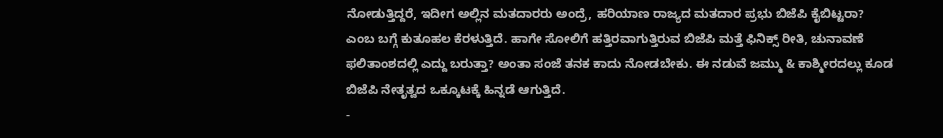ನೋಡುತ್ತಿದ್ದರೆ, ಇದೀಗ ಅಲ್ಲಿನ ಮತದಾರರು ಅಂದ್ರೆ, ಹರಿಯಾಣ ರಾಜ್ಯದ ಮತದಾರ ಪ್ರಭು ಬಿಜೆಪಿ ಕೈಬಿಟ್ಟರಾ? ಎಂಬ ಬಗ್ಗೆ ಕುತೂಹಲ ಕೆರಳುತ್ತಿದೆ. ಹಾಗೇ ಸೋಲಿಗೆ ಹತ್ತಿರವಾಗುತ್ತಿರುವ ಬಿಜೆಪಿ ಮತ್ತೆ ಫಿನಿಕ್ಸ್ ರೀತಿ, ಚುನಾವಣೆ ಫಲಿತಾಂಶದಲ್ಲಿ ಎದ್ದು ಬರುತ್ತಾ? ಅಂತಾ ಸಂಜೆ ತನಕ ಕಾದು ನೋಡಬೇಕು. ಈ ನಡುವೆ ಜಮ್ಮು & ಕಾಶ್ಮೀರದಲ್ಲು ಕೂಡ ಬಿಜೆಪಿ ನೇತೃತ್ವದ ಒಕ್ಕೂಟಕ್ಕೆ ಹಿನ್ನಡೆ ಆಗುತ್ತಿದೆ.
-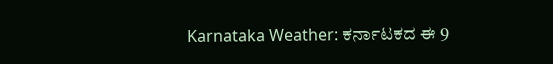Karnataka Weather: ಕರ್ನಾಟಕದ ಈ 9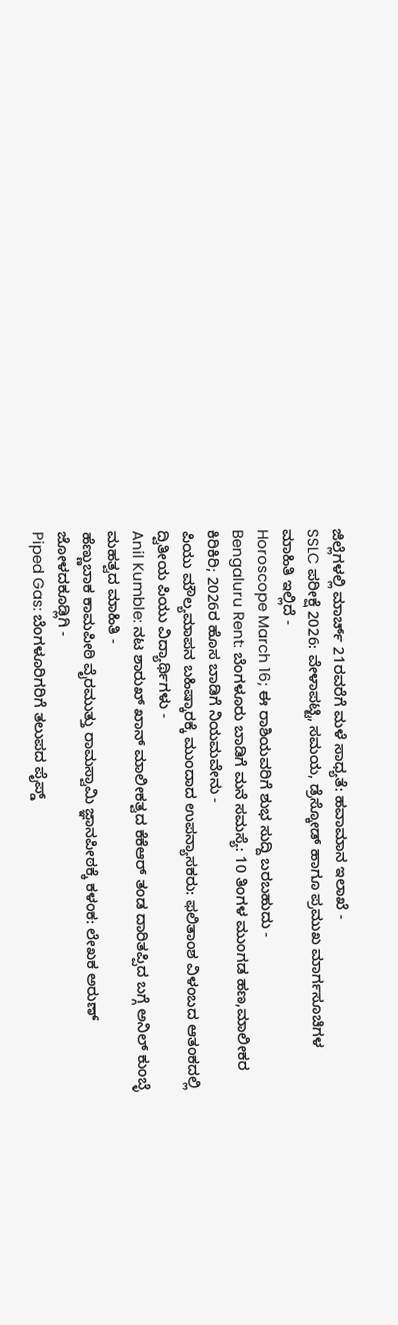ಜಿಲ್ಲೆಗಳಲ್ಲಿ ಮಾರ್ಚ್ 21ರವರೆಗೆ ಮಳೆ ಸಾಧ್ಯತೆ: ಹವಾಮಾನ ಇಲಾಖೆ -
SSLC ಪರೀಕ್ಷೆ 2026: ವೇಳಾಪಟ್ಟಿ, ಸಮಯ, ಡ್ರೆಸ್ಕೋಡ್ ಹಾಗೂ ಪ್ರಮುಖ ಮಾರ್ಗಸೂಚಿಗಳ ಮಾಹಿತಿ ಇಲ್ಲಿದೆ -
Horoscope March 16; ಈ ರಾಶಿಯವರಿಗೆ ಶುಭ ಸುದ್ದಿ ಬರಬಹುದು -
Bengaluru Rent: ಬೆಂಗಳೂರು ಬಾಡಿಗೆ ಮನೆ ಸಮಸ್ಯೆ: 10 ತಿಂಗಳ ಮುಂಗಡ ಹಣ,ಮಾಲೀಕರ ಕಿರಿಕಿರಿ; 2026ರ ಹೊಸ ಬಾಡಿಗೆ ನಿಯಮವೇನು -
ಪಿಯು ಮೌಲ್ಯಮಾಪನ ಬಹಿಷ್ಕಾರಕ್ಕೆ ಮುಂದಾದ ಉಪನ್ಯಾಸಕರು: ಫಲಿತಾಂಶ ವಿಳಂಬದ ಆತಂಕದಲ್ಲಿ ದ್ವಿತೀಯ ಪಿಯು ವಿದ್ಯಾರ್ಥಿಗಳು -
Anil Kumble: ನಟ ಶಾರುಖ್ ಖಾನ್ ಮಾಲೀಕತ್ವದ ಕೆಕೆಆರ್ ತಂಡ ದಾರಿತಪ್ಪಿದ ಬಗ್ಗೆ ಅನಿಲ್ ಕುಂಬ್ಳೆ ಮಹತ್ವದ ಮಾಹಿತಿ -
ಹೆಣ್ಣುಬಾಕ ಕಾಮಪೀಠಿ ವೈರಮುತ್ತು ರಾಮಸ್ವಾಮಿ ಜ್ಞಾನಪೀಠಕ್ಕೆ ಕಳಂಕ: ಲೇಖಕ ಅರುಣ್ ಜೋಳದಕೂಡ್ಲಿಗಿ -
Piped Gas: ಬೆಂಗಳೂರಿಗರಿಗೆ ತಲುಪದ ಪೈಪ್ಡ್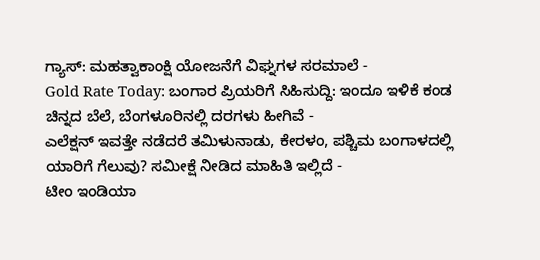ಗ್ಯಾಸ್: ಮಹತ್ವಾಕಾಂಕ್ಷಿ ಯೋಜನೆಗೆ ವಿಘ್ನಗಳ ಸರಮಾಲೆ -
Gold Rate Today: ಬಂಗಾರ ಪ್ರಿಯರಿಗೆ ಸಿಹಿಸುದ್ದಿ: ಇಂದೂ ಇಳಿಕೆ ಕಂಡ ಚಿನ್ನದ ಬೆಲೆ, ಬೆಂಗಳೂರಿನಲ್ಲಿ ದರಗಳು ಹೀಗಿವೆ -
ಎಲೆಕ್ಷನ್ ಇವತ್ತೇ ನಡೆದರೆ ತಮಿಳುನಾಡು, ಕೇರಳಂ, ಪಶ್ಚಿಮ ಬಂಗಾಳದಲ್ಲಿ ಯಾರಿಗೆ ಗೆಲುವು? ಸಮೀಕ್ಷೆ ನೀಡಿದ ಮಾಹಿತಿ ಇಲ್ಲಿದೆ -
ಟೀಂ ಇಂಡಿಯಾ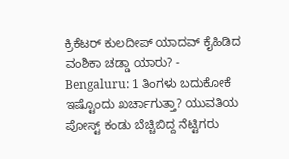ಕ್ರಿಕೆಟರ್ ಕುಲದೀಪ್ ಯಾದವ್ ಕೈಹಿಡಿದ ವಂಶಿಕಾ ಚಡ್ಡಾ ಯಾರು? -
Bengaluru: 1 ತಿಂಗಳು ಬದುಕೋಕೆ ಇಷ್ಟೊಂದು ಖರ್ಚಾಗುತ್ತಾ? ಯುವತಿಯ ಪೋಸ್ಟ್ ಕಂಡು ಬೆಚ್ಚಿಬಿದ್ದ ನೆಟ್ಟಿಗರು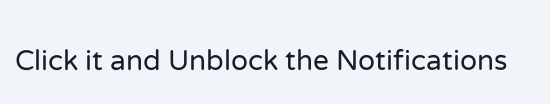Click it and Unblock the Notifications